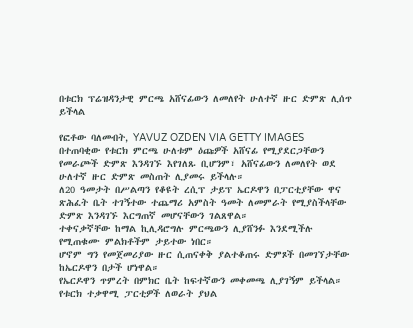በቱርክ ፕሬዝዳንታዊ ምርጫ አሸናፊውን ለመለየት ሁለተኛ ዙር ድምጽ ሊሰጥ ይችላል

የፎቶው ባለመብት, YAVUZ OZDEN VIA GETTY IMAGES
በተጠባቂው የቱርክ ምርጫ ሁለቱም ዕጩዎች አሸናፊ የሚያደርጋቸውን የመራጮች ድምጽ እንዳገኙ እየገለጹ ቢሆንም፣ አሸናፊውን ለመለየት ወደ ሁለተኛ ዙር ድምጽ መስጠት ሊያመሩ ይችላሉ።
ለ20 ዓመታት በሥልጣን የቆዩት ረሲፕ ታይፕ ኤርዶዋን በፓርቲያቸው ዋና ጽሕፈት ቤት ተገኝተው ተጨማሪ አምስት ዓመት ለመምራት የሚያስችላቸው ድምጽ እንዳገኙ እርግጠኛ መሆናቸውን ገልጸዋል።
ተቀናቃኛቸው ከማል ኪሊዳሮግሉ ምርጫውን ሊያሸንፉ እንደሚችሉ የሚጠቁሙ ምልክቶችም ታይተው ነበር።
ሆኖም ግን የመጀመሪያው ዙር ሲጠናቀቅ ያልተቆጠሩ ድምጾች በመገኘታቸው ከኤርዶዋን በታች ሆነዋል።
የኤርዶዋን ጥምረት በምክር ቤት ከፍተኛውን መቀመጫ ሊያገኝም ይችላል።
የቱርክ ተቃዋሚ ፓርቲዎች ለወራት ያህል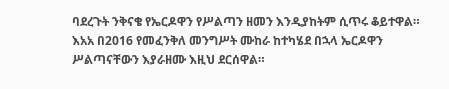ባደረጉት ንቅናቄ የኤርዶዋን የሥልጣን ዘመን እንዲያከትም ሲጥሩ ቆይተዋል።
እአአ በ2016 የመፈንቅለ መንግሥት ሙከራ ከተካሄደ በኋላ ኤርዶዋን ሥልጣናቸውን እያራዘሙ እዚህ ደርሰዋል።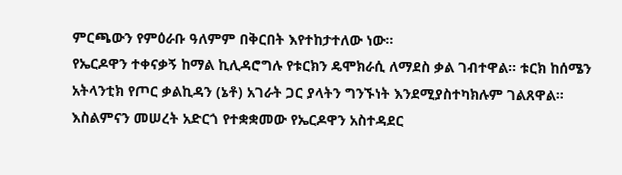ምርጫውን የምዕራቡ ዓለምም በቅርበት እየተከታተለው ነው።
የኤርዶዋን ተቀናቃኝ ከማል ኪሊዳሮግሉ የቱርክን ዴሞክራሲ ለማደስ ቃል ገብተዋል። ቱርክ ከሰሜን አትላንቲክ የጦር ቃልኪዳን (ኔቶ) አገራት ጋር ያላትን ግንኙነት እንደሚያስተካክሉም ገልጸዋል።
እስልምናን መሠረት አድርጎ የተቋቋመው የኤርዶዋን አስተዳደር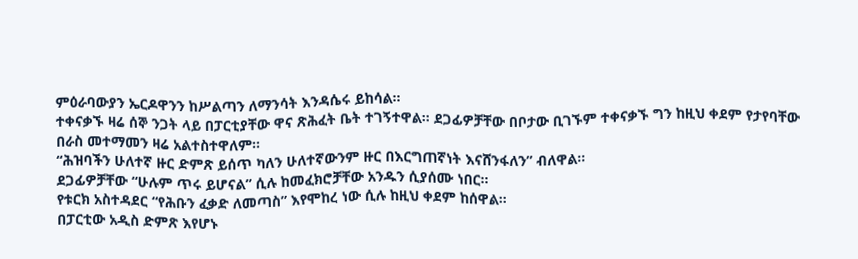ምዕራባውያን ኤርዶዋንን ከሥልጣን ለማንሳት እንዳሴሩ ይከሳል።
ተቀናቃኙ ዛሬ ሰኞ ንጋት ላይ በፓርቲያቸው ዋና ጽሕፈት ቤት ተገኝተዋል። ደጋፊዎቻቸው በቦታው ቢገኙም ተቀናቃኙ ግን ከዚህ ቀደም የታየባቸው በራስ መተማመን ዛሬ አልተስተዋለም።
“ሕዝባችን ሁለተኛ ዙር ድምጽ ይሰጥ ካለን ሁለተኛውንም ዙር በእርግጠኛነት እናሸንፋለን” ብለዋል።
ደጋፊዎቻቸው “ሁሉም ጥሩ ይሆናል” ሲሉ ከመፈክሮቻቸው አንዱን ሲያሰሙ ነበር።
የቱርክ አስተዳደር “የሕቡን ፈቃድ ለመጣስ” እየሞከረ ነው ሲሉ ከዚህ ቀደም ከሰዋል።
በፓርቲው አዲስ ድምጽ እየሆኑ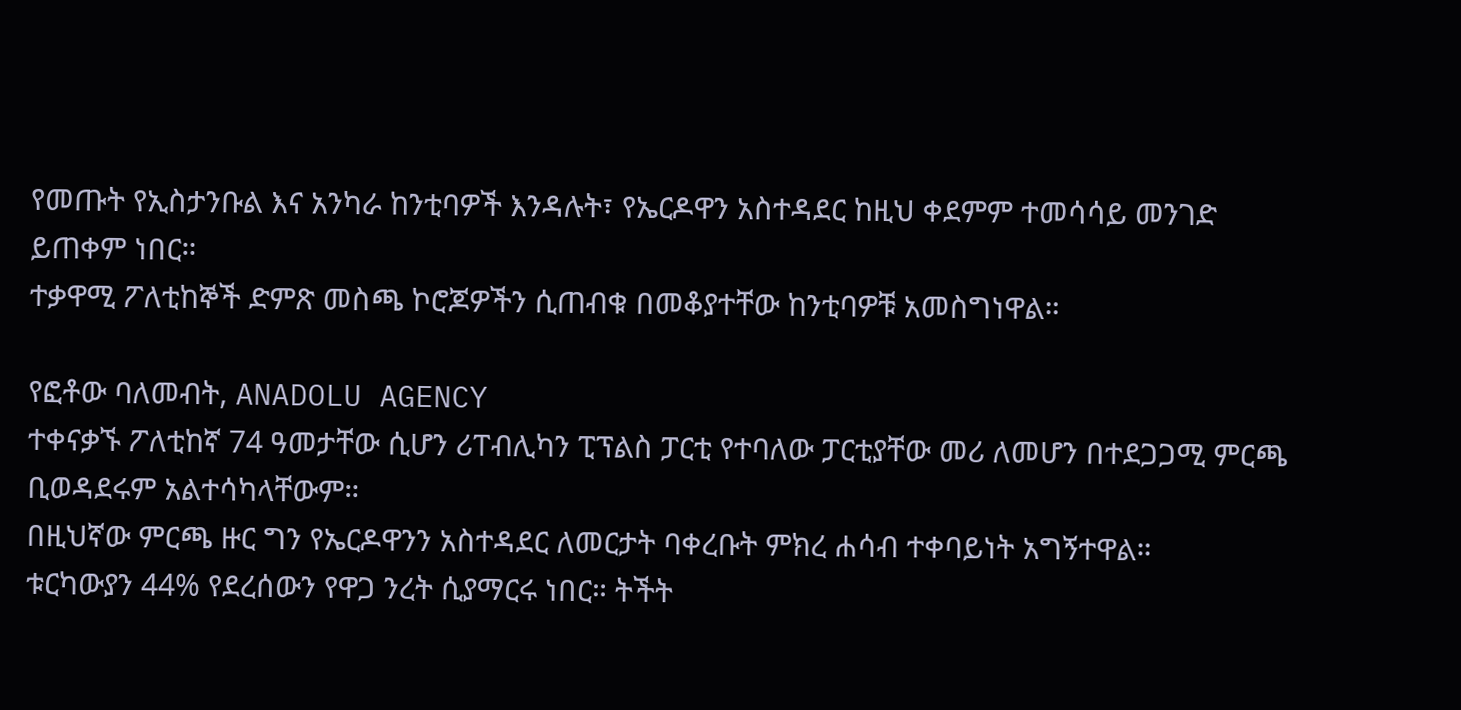የመጡት የኢስታንቡል እና አንካራ ከንቲባዎች እንዳሉት፣ የኤርዶዋን አስተዳደር ከዚህ ቀደምም ተመሳሳይ መንገድ ይጠቀም ነበር።
ተቃዋሚ ፖለቲከኞች ድምጽ መስጫ ኮሮጆዎችን ሲጠብቁ በመቆያተቸው ከንቲባዎቹ አመስግነዋል።

የፎቶው ባለመብት, ANADOLU AGENCY
ተቀናቃኙ ፖለቲከኛ 74 ዓመታቸው ሲሆን ሪፐብሊካን ፒፕልስ ፓርቲ የተባለው ፓርቲያቸው መሪ ለመሆን በተደጋጋሚ ምርጫ ቢወዳደሩም አልተሳካላቸውም።
በዚህኛው ምርጫ ዙር ግን የኤርዶዋንን አስተዳደር ለመርታት ባቀረቡት ምክረ ሐሳብ ተቀባይነት አግኝተዋል።
ቱርካውያን 44% የደረሰውን የዋጋ ንረት ሲያማርሩ ነበር። ትችት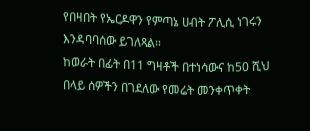የበዛበት የኤርዶዋን የምጣኔ ሀብት ፖሊሲ ነገሩን እንዳባባሰው ይገለጻል።
ከወራት በፊት በ11 ግዛቶች በተነሳውና ከ50 ሺህ በላይ ሰዎችን በገደለው የመሬት መንቀጥቀት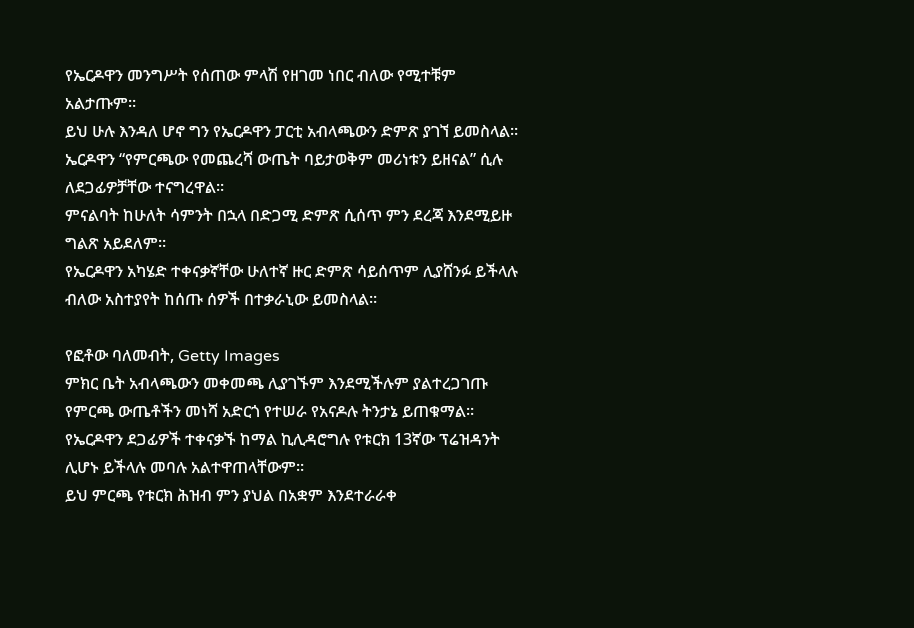የኤርዶዋን መንግሥት የሰጠው ምላሽ የዘገመ ነበር ብለው የሚተቹም አልታጡም።
ይህ ሁሉ እንዳለ ሆኖ ግን የኤርዶዋን ፓርቲ አብላጫውን ድምጽ ያገኘ ይመስላል።
ኤርዶዋን “የምርጫው የመጨረሻ ውጤት ባይታወቅም መሪነቱን ይዘናል” ሲሉ ለደጋፊዎቻቸው ተናግረዋል።
ምናልባት ከሁለት ሳምንት በኋላ በድጋሚ ድምጽ ሲሰጥ ምን ደረጃ እንደሚይዙ ግልጽ አይደለም።
የኤርዶዋን አካሄድ ተቀናቃኛቸው ሁለተኛ ዙር ድምጽ ሳይሰጥም ሊያሸንፉ ይችላሉ ብለው አስተያየት ከሰጡ ሰዎች በተቃራኒው ይመስላል።

የፎቶው ባለመብት, Getty Images
ምክር ቤት አብላጫውን መቀመጫ ሊያገኙም እንደሚችሉም ያልተረጋገጡ የምርጫ ውጤቶችን መነሻ አድርጎ የተሠራ የአናዶሉ ትንታኔ ይጠቁማል።
የኤርዶዋን ደጋፊዎች ተቀናቃኙ ከማል ኪሊዳሮግሉ የቱርክ 13ኛው ፕሬዝዳንት ሊሆኑ ይችላሉ መባሉ አልተዋጠላቸውም።
ይህ ምርጫ የቱርክ ሕዝብ ምን ያህል በአቋም እንደተራራቀ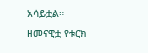አሳይቷል።
ዘመናዊቷ የቱርክ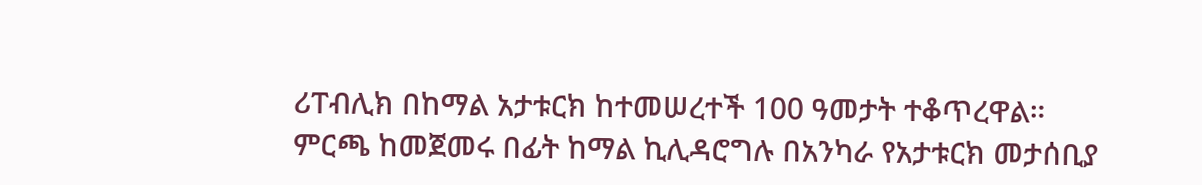ሪፐብሊክ በከማል አታቱርክ ከተመሠረተች 100 ዓመታት ተቆጥረዋል።
ምርጫ ከመጀመሩ በፊት ከማል ኪሊዳሮግሉ በአንካራ የአታቱርክ መታሰቢያ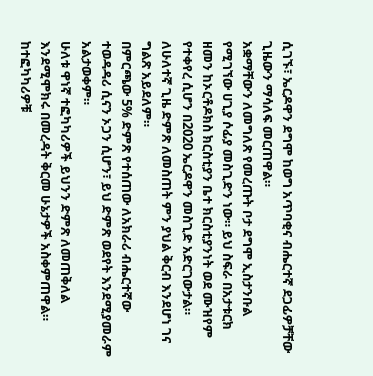ሲገኙ፣ ኤርዶዋን ደግሞ ከወግ አጥባቂና ብሔርተኛ ደጋፊዎቻቸው ጊዜውን ማሳለፍ መርጠዋል።
አቋማቸውን ለመግለጽ የመረጡት ቦታ ደግሞ ኢስታንቡል የሚገኘው ሀጊያ ሶፊያ መስጊድን ነው። ይህ ስፍራ በአታቱርክ ዘመን ከኦርቶዶክስ ክርስቲያን ቤተ ክርስቲያንነት ወደ ሙዝየም የተቀየረ ሲሆን በ2020 ኤርዶዋን መስጊድ አድርገውታል።
ለሁለተኛ ጊዜ ድምጽ ለመስጠት ምን ያህል ቅርብ እንደሆነ ገና ግልጽ አይደለም።
በምርጫው 5% ድምጽ የተሰጠው ለአክራሪ ብሔርተኛው ተወዳዳሪ ሲናን ኦጋን ሲሆን፣ ይህ ድምጽ ወደየት እንደሚያመራም አልታወቀም።
ሁለቱ ዋነኛ ተፎካካሪዎች ይህንን ድምጽ ለመጠቅለል እንደሚሞክሩ በመረዳት ቅርመ ሁኔታዎች አስቀምጠዋል።
ከተፎካካሪዎቹ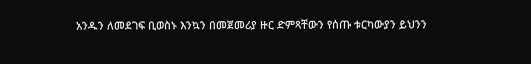አንዱን ለመደገፍ ቢወስኑ እንኳን በመጀመሪያ ዙር ድምጻቸውን የሰጡ ቱርካውያን ይህንን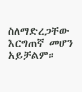ስለማድረጋቸው እርግጠኛ መሆን አይቻልም።